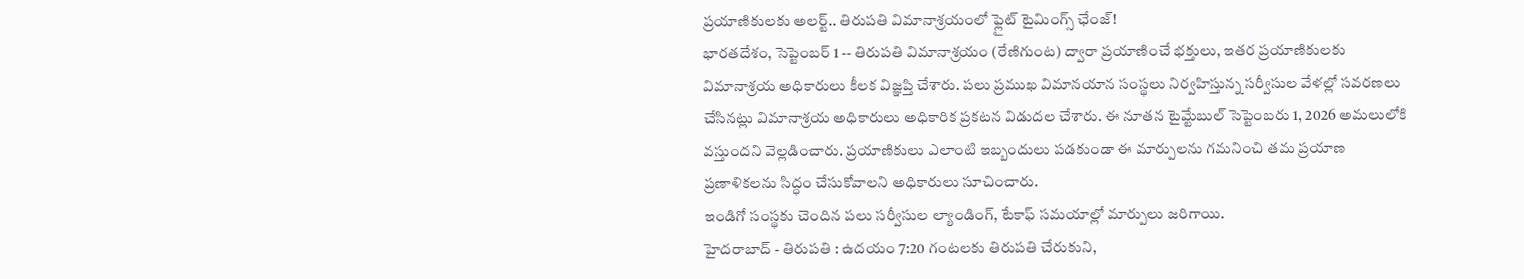ప్రయాణికులకు అలర్ట్.. తిరుపతి విమానాశ్రయంలో ఫ్లైట్ టైమింగ్స్ ఛేంజ్!
భారతదేశం, సెప్టెంబర్ 1 -- తిరుపతి విమానాశ్రయం (రేణిగుంట) ద్వారా ప్రయాణించే భక్తులు, ఇతర ప్రయాణికులకు విమానాశ్రయ అధికారులు కీలక విజ్ఞప్తి చేశారు. పలు ప్రముఖ విమానయాన సంస్థలు నిర్వహిస్తున్న సర్వీసుల వేళల్లో సవరణలు చేసినట్లు విమానాశ్రయ అధికారులు అధికారిక ప్రకటన విడుదల చేశారు. ఈ నూతన టైమ్టేబుల్ సెప్టెంబరు 1, 2026 అమలులోకి వస్తుందని వెల్లడించారు. ప్రయాణికులు ఎలాంటి ఇబ్బందులు పడకుండా ఈ మార్పులను గమనించి తమ ప్రయాణ ప్రణాళికలను సిద్ధం చేసుకోవాలని అధికారులు సూచించారు.
ఇండిగో సంస్థకు చెందిన పలు సర్వీసుల ల్యాండింగ్, టేకాఫ్ సమయాల్లో మార్పులు జరిగాయి.
హైదరాబాద్ - తిరుపతి : ఉదయం 7:20 గంటలకు తిరుపతి చేరుకుని,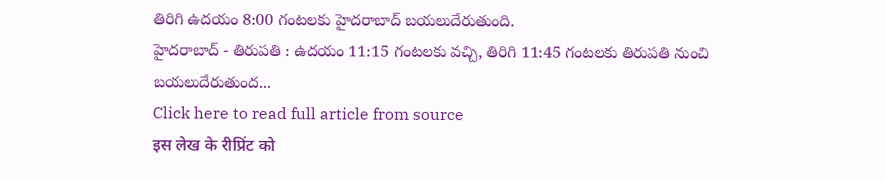తిరిగి ఉదయం 8:00 గంటలకు హైదరాబాద్ బయలుదేరుతుంది.
హైదరాబాద్ - తిరుపతి : ఉదయం 11:15 గంటలకు వచ్చి, తిరిగి 11:45 గంటలకు తిరుపతి నుంచి బయలుదేరుతుంద...
Click here to read full article from source
इस लेख के रीप्रिंट को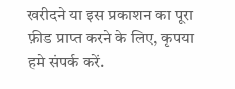खरीदने या इस प्रकाशन का पूरा फ़ीड प्राप्त करने के लिए, कृपया
हमे संपर्क करें.